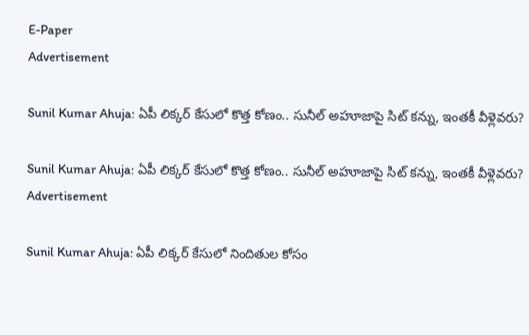E-Paper
Advertisement

Sunil Kumar Ahuja: ఏపీ లిక్కర్ కేసులో కొత్త కోణం.. సునీల్ అహూజాపై సిట్ కన్ను, ఇంతకీ వీళ్లెవరు?

Sunil Kumar Ahuja: ఏపీ లిక్కర్ కేసులో కొత్త కోణం.. సునీల్ అహూజాపై సిట్ కన్ను, ఇంతకీ వీళ్లెవరు?
Advertisement

Sunil Kumar Ahuja: ఏపీ లిక్కర్ కేసులో నిందితుల కోసం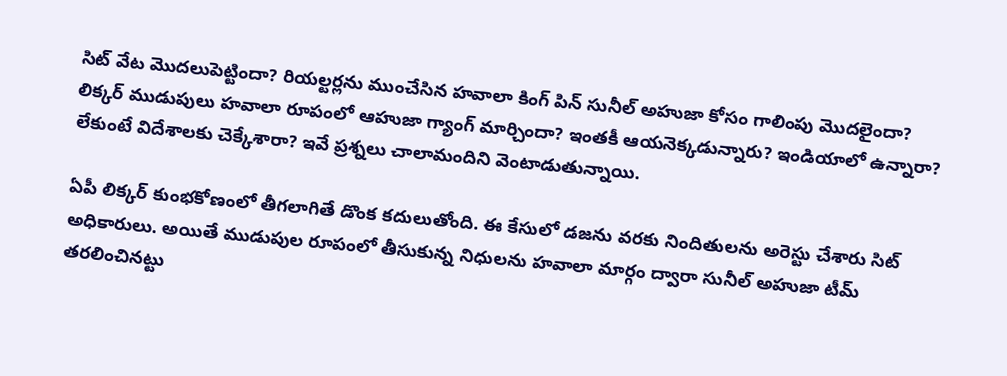సిట్ వేట మొదలుపెట్టిందా? రియల్టర్లను ముంచేసిన హవాలా కింగ్‌ పిన్ సునీల్ అహుజా కోసం గాలింపు మొదలైందా? లిక్కర్ ముడుపులు హవాలా రూపంలో ఆహుజా గ్యాంగ్ మార్చిందా? ఇంతకీ ఆయనెక్కడున్నారు? ఇండియాలో ఉన్నారా? లేకుంటే విదేశాలకు చెక్కేశారా? ఇవే ప్రశ్నలు చాలామందిని వెంటాడుతున్నాయి.

ఏపీ లిక్కర్ కుంభకోణంలో తీగలాగితే డొంక కదులుతోంది. ఈ కేసులో డజను వరకు నిందితులను అరెస్టు చేశారు సిట్ అధికారులు. అయితే ముడుపుల రూపంలో తీసుకున్న నిధులను హవాలా మార్గం ద్వారా సునీల్ అహుజా టీమ్ తరలించినట్టు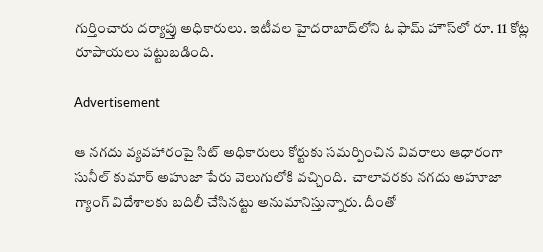గుర్తించారు దర్యాప్తు అధికారులు. ఇటీవల హైదరాబాద్‌లోని ఓ ఫామ్ హౌస్‌లో రూ. 11 కోట్ల రూపాయలు పట్టుబడింది.

Advertisement

ఆ నగదు వ్యవహారంపై సిట్ అధికారులు కోర్టుకు సమర్పించిన వివరాలు ఆధారంగా సునీల్ కుమార్ అహుజా పేరు వెలుగులోకి వచ్చింది.  చాలావరకు నగదు అహూజా గ్యాంగ్ విదేశాలకు బదిలీ చేసినట్టు అనుమానిస్తున్నారు. దీంతో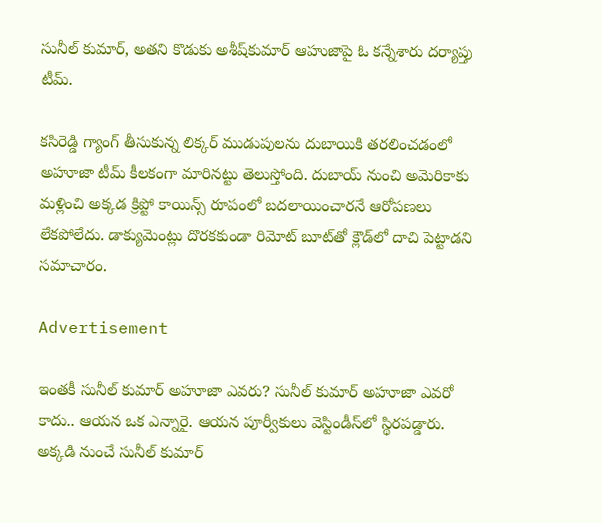సునీల్ కుమార్‌, అతని కొడుకు అశీ‌ష్‌కుమార్ ఆహుజాపై ఓ కన్నేశారు దర్యాప్తు టీమ్.

కసిరెడ్డి గ్యాంగ్ తీసుకున్న లిక్కర్ ముడుపులను దుబాయికి తరలించడంలో అహూజా టీమ్ కీలకంగా మారినట్టు తెలుస్తోంది. దుబాయ్ నుంచి అమెరికాకు మళ్లించి అక్కడ క్రిప్టో కాయిన్స్ రూపంలో బదలాయించారనే ఆరోపణలు లేకపోలేదు. డాక్యుమెంట్లు దొరకకుండా రిమోట్ బూట్‌తో క్లౌడ్‌లో దాచి పెట్టాడని సమాచారం.

Advertisement

ఇంతకీ సునీల్ కుమార్ అహూజా ఎవరు? సునీల్ కుమార్ అహూజా ఎవరో కాదు.. ఆయన ఒక ఎన్నారై. ఆయన పూర్వీకులు వెస్టిండీస్‌లో స్థిరపడ్డారు. అక్కడి నుంచే సునీల్ కుమార్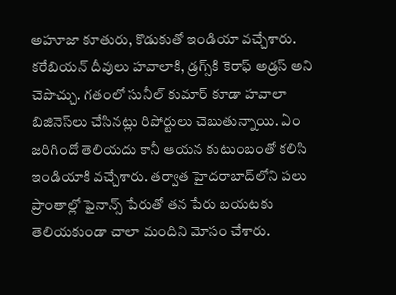అహూజా కూతురు, కొడుకుతో ఇండియా వచ్చేశారు. కరేబియన్ దీవులు హవాలాకి, డ్రగ్స్‌కి కెరాఫ్ అడ్రస్ అని చెపొచ్చు. గతంలో సునీల్ కుమార్ కూడా హవాలా బిజినెస్‌లు చేసినట్లు రిపోర్టులు చెబుతున్నాయి. ఏం జరిగిందో తెలియదు కానీ ఆయన కుటుంబంతో కలిసి ఇండియాకి వచ్చేశారు. తర్వాత హైదరాబాద్‌లోని పలు ప్రాంతాల్లో ఫైనాన్స్ పేరుతో తన పేరు బయటకు తెలియకుండా చాలా మందిని మోసం చేశారు.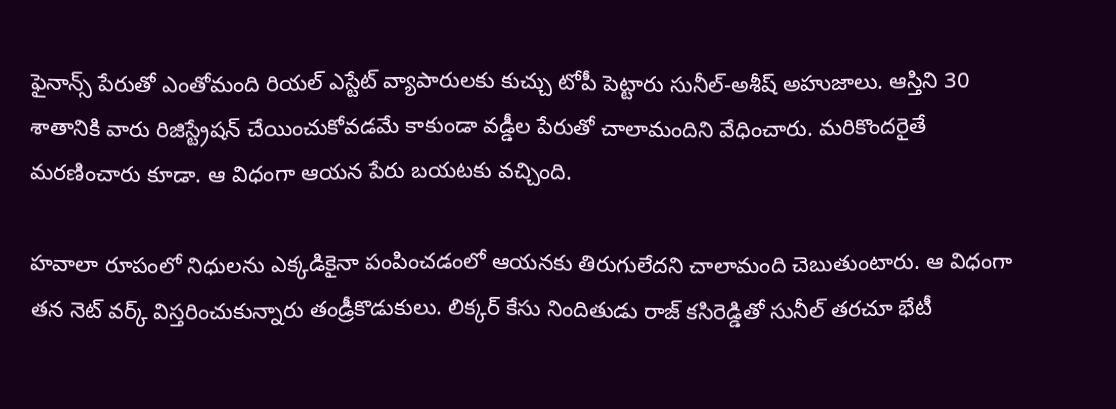ఫైనాన్స్ పేరుతో ఎంతోమంది రియల్ ఎస్టేట్ వ్యాపారులకు కుచ్చు టోపీ పెట్టారు సునీల్-అశీష్ అహుజాలు. ఆస్తిని 30 శాతానికి వారు రిజిస్ట్రేషన్ చేయించుకోవడమే కాకుండా వడ్డీల పేరుతో చాలామందిని వేధించారు. మరికొందరైతే మరణించారు కూడా. ఆ విధంగా ఆయన పేరు బయటకు వచ్చింది.

హవాలా రూపంలో నిధులను ఎక్కడికైనా పంపించడంలో ఆయనకు తిరుగులేదని చాలామంది చెబుతుంటారు. ఆ విధంగా తన నెట్ వర్క్ విస్తరించుకున్నారు తండ్రీకొడుకులు. లిక్కర్ కేసు నిందితుడు రాజ్ కసిరెడ్డితో సునీల్ తరచూ భేటీ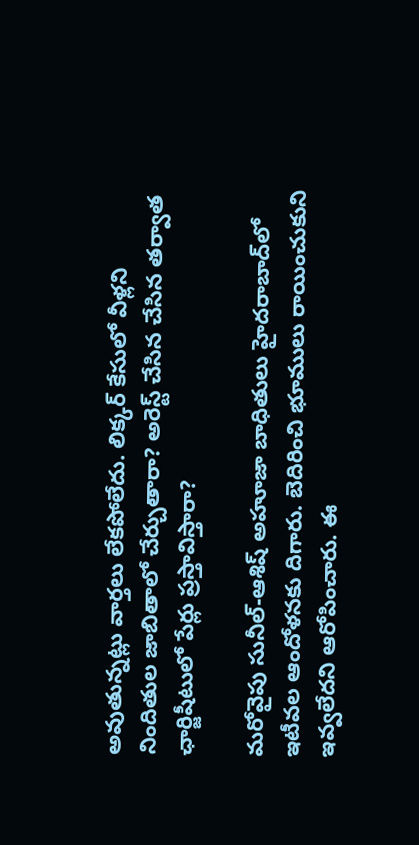అవుతున్నట్లు వార్తలు లేకపోలేదు. లిక్కర్ కేసులో వీళ్లని నిందితుల జాబితాలో చేర్చుతారా? అరెస్ట్ చేసిన చేసిన తర్వాత ఛార్జిషీటులో పేర్లు ప్రస్తావిస్తారా?

మరోవైపు సునీల్-ఆశిష్ అహూజా బాధితులు హైదరాబాద్‌లో ఇటీవల ఆందోళనకు దిగారు. బెదిరించి భూములు రాయించుకుని ఇవ్వలేదని ఆరోపించారు. ఈ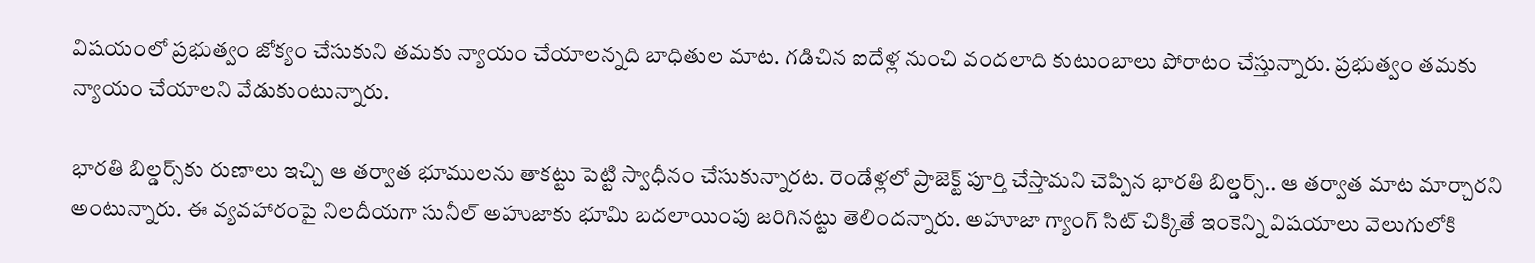విషయంలో ప్రభుత్వం జోక్యం చేసుకుని తమకు న్యాయం చేయాలన్నది బాధితుల మాట. గడిచిన ఐదేళ్ల నుంచి వందలాది కుటుంబాలు పోరాటం చేస్తున్నారు. ప్రభుత్వం తమకు న్యాయం చేయాలని వేడుకుంటున్నారు.

భారతి బిల్డర్స్‌కు రుణాలు ఇచ్చి ఆ తర్వాత భూములను తాకట్టు పెట్టి స్వాధీనం చేసుకున్నారట. రెండేళ్లలో ప్రాజెక్ట్ పూర్తి చేస్తామని చెప్పిన భారతి బిల్డర్స్.. ఆ తర్వాత మాట మార్చారని అంటున్నారు. ఈ వ్యవహారంపై నిలదీయగా సునీల్ అహుజాకు భూమి బదలాయింపు జరిగినట్టు తెలిందన్నారు. అహూజా గ్యాంగ్ సిట్ చిక్కితే ఇంకెన్ని విషయాలు వెలుగులోకి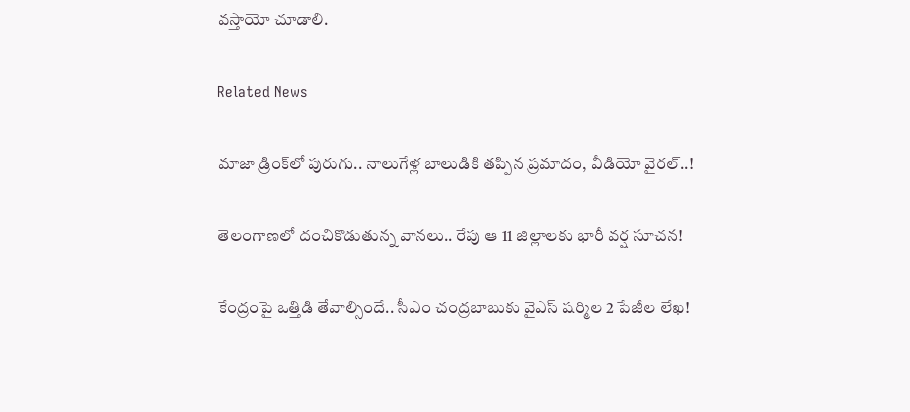వస్తాయో చూడాలి.

Related News

మాజా డ్రింక్‌లో పురుగు.. నాలుగేళ్ల బాలుడికి తప్పిన ప్రమాదం, వీడియో వైరల్..!

తెలంగాణలో దంచికొడుతున్న వానలు.. రేపు ఆ 11 జిల్లాలకు భారీ వర్ష సూచన!

కేంద్రంపై ఒత్తిడి తేవాల్సిందే.. సీఎం చంద్రబాబుకు వైఎస్ షర్మిల 2 పేజీల లేఖ!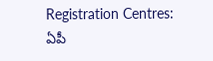Registration Centres: ఏపీ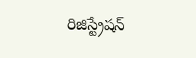రిజిస్ట్రేషన్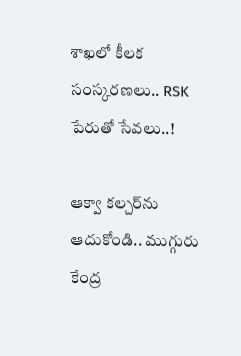శాఖలో కీలక సంస్కరణలు.. RSK పేరుతో సేవలు..!

ఆక్వా కల్చర్‌ను ఆదుకోండి.. ముగ్గురు కేంద్ర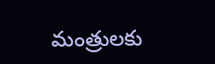మంత్రులకు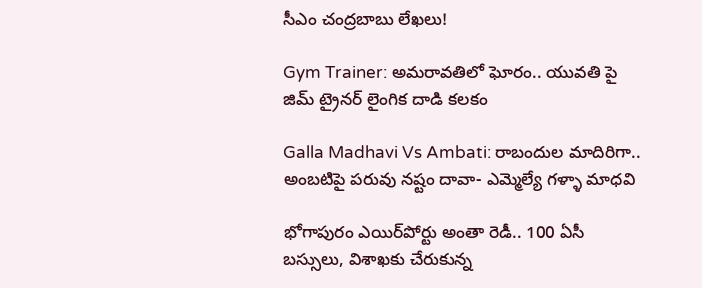సీఎం చంద్రబాబు లేఖలు!

Gym Trainer: అమరావతిలో ఘోరం.. యువతి పై జిమ్ ట్రైనర్ లైంగిక దాడి కలకం

Galla Madhavi Vs Ambati: రాబందుల మాదిరిగా.. అంబటిపై పరువు నష్టం దావా- ఎమ్మెల్యే గళ్ళా మాధవి

భోగాపురం ఎయిర్‌పోర్టు అంతా రెడీ.. 100 ఏసీ బస్సులు, విశాఖకు చేరుకున్న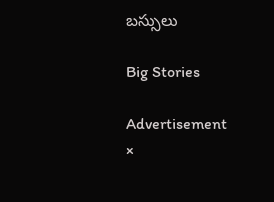బస్సులు

Big Stories

Advertisement
×